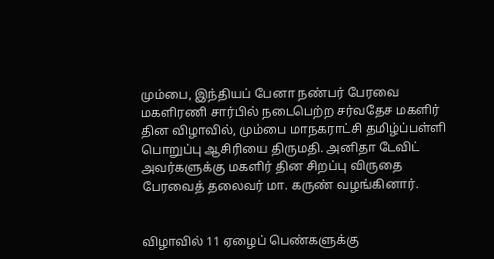மும்பை, இந்தியப் பேனா நண்பர் பேரவை மகளிரணி சார்பில் நடைபெற்ற சர்வதேச மகளிர் தின விழாவில், மும்பை மாநகராட்சி தமிழ்ப்பள்ளி பொறுப்பு ஆசிரியை திருமதி. அனிதா டேவிட் அவர்களுக்கு மகளிர் தின சிறப்பு விருதை பேரவைத் தலைவர் மா. கருண் வழங்கினார்.


விழாவில் 11 ஏழைப் பெண்களுக்கு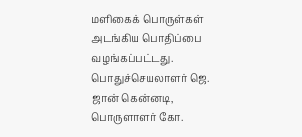மளிகைக் பொருள்கள் அடங்கிய பொதிப்பை வழங்கப்பட்டது. பொதுச்செயலாளர் ஜெ. ஜான் கென்னடி, பொருளாளர் கோ.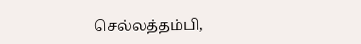செல்லத்தம்பி,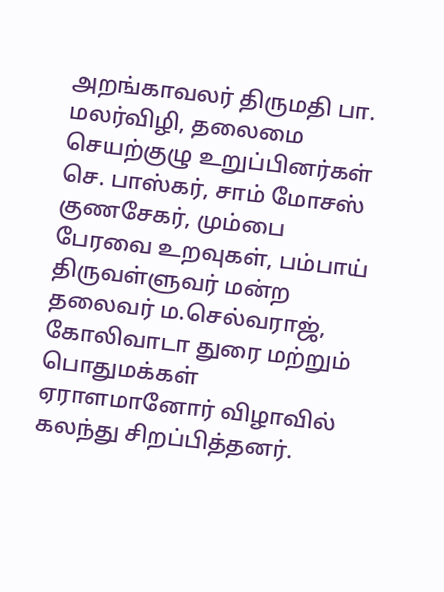அறங்காவலர் திருமதி பா. மலர்விழி, தலைமை செயற்குழு உறுப்பினர்கள் செ. பாஸ்கர், சாம் மோசஸ் குணசேகர், மும்பை பேரவை உறவுகள், பம்பாய் திருவள்ளுவர் மன்ற தலைவர் ம.செல்வராஜ், கோலிவாடா துரை மற்றும் பொதுமக்கள் ஏராளமானோர் விழாவில் கலந்து சிறப்பித்தனர்.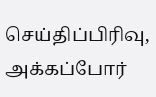செய்திப்பிரிவு, அக்கப்போர்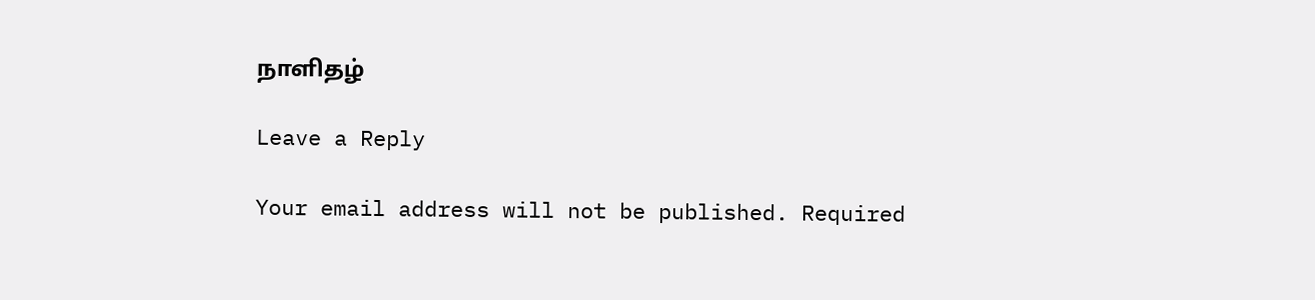நாளிதழ்

Leave a Reply

Your email address will not be published. Required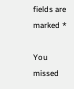fields are marked *

You missed